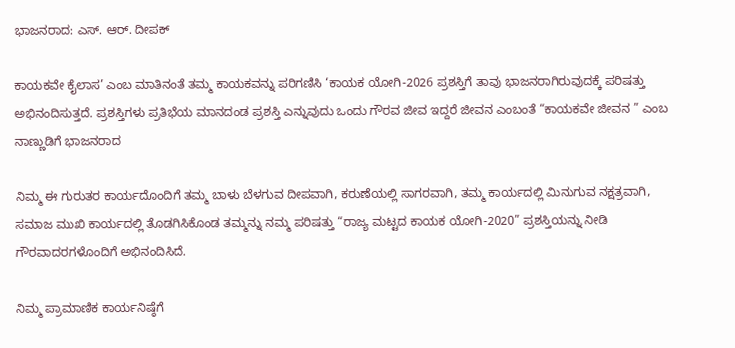ಭಾಜನರಾದ: ಎಸ್. ಆರ್. ದೀಪಕ್

ಕಾಯಕವೇ ಕೈಲಾಸ’ ಎಂಬ ಮಾತಿನಂತೆ ತಮ್ಮ ಕಾಯಕವನ್ನು ಪರಿಗಣಿಸಿ ‘ಕಾಯಕ ಯೋಗಿ-2026 ಪ್ರಶಸ್ತಿಗೆ ತಾವು ಭಾಜನರಾಗಿರುವುದಕ್ಕೆ ಪರಿಷತ್ತು ಅಭಿನಂದಿಸುತ್ತದೆ. ಪ್ರಶಸ್ತಿಗಳು ಪ್ರತಿಭೆಯ ಮಾನದಂಡ ಪ್ರಶಸ್ತಿ ಎನ್ನುವುದು ಒಂದು ಗೌರವ ಜೀವ ಇದ್ದರೆ ಜೀವನ ಎಂಬಂತೆ “ಕಾಯಕವೇ ಜೀವನ ” ಎಂಬ ನಾಣ್ಣುಡಿಗೆ ಭಾಜನರಾದ

ನಿಮ್ಮ ಈ ಗುರುತರ ಕಾರ್ಯದೊಂದಿಗೆ ತಮ್ಮ ಬಾಳು ಬೆಳಗುವ ದೀಪವಾಗಿ, ಕರುಣೆಯಲ್ಲಿ ಸಾಗರವಾಗಿ, ತಮ್ಮ ಕಾರ್ಯದಲ್ಲಿ ಮಿನುಗುವ ನಕ್ಷತ್ರವಾಗಿ, ಸಮಾಜ ಮುಖಿ ಕಾರ್ಯದಲ್ಲಿ ತೊಡಗಿಸಿಕೊಂಡ ತಮ್ಮನ್ನು ನಮ್ಮ ಪರಿಷತ್ತು “ರಾಜ್ಯ ಮಟ್ಟದ ಕಾಯಕ ಯೋಗಿ-2020” ಪ್ರಶಸ್ತಿಯನ್ನು ನೀಡಿ ಗೌರವಾದರಗಳೊಂದಿಗೆ ಅಭಿನಂದಿಸಿದೆ.

ನಿಮ್ಮ ಪ್ರಾಮಾಣಿಕ ಕಾರ್ಯನಿಷ್ಠೆಗೆ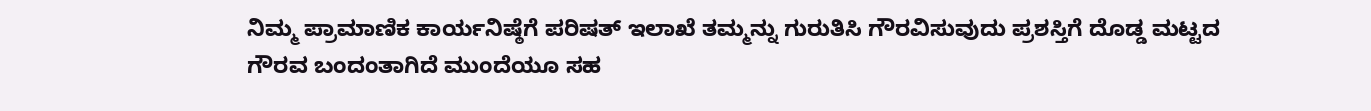ನಿಮ್ಮ ಪ್ರಾಮಾಣಿಕ ಕಾರ್ಯನಿಷ್ಠೆಗೆ ಪರಿಷತ್ ಇಲಾಖೆ ತಮ್ಮನ್ನು ಗುರುತಿಸಿ ಗೌರವಿಸುವುದು ಪ್ರಶಸ್ತಿಗೆ ದೊಡ್ಡ ಮಟ್ಟದ ಗೌರವ ಬಂದಂತಾಗಿದೆ ಮುಂದೆಯೂ ಸಹ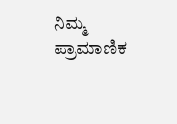ನಿಮ್ಮ ಪ್ರಾಮಾಣಿಕ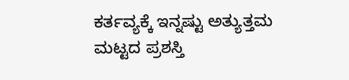ಕರ್ತವ್ಯಕ್ಕೆ ಇನ್ನಷ್ಟು ಅತ್ಯುತ್ತಮ ಮಟ್ಟದ ಪ್ರಶಸ್ತಿ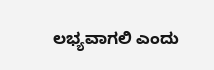ಲಭ್ಯವಾಗಲಿ ಎಂದು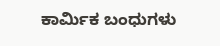ಕಾರ್ಮಿಕ ಬಂಧುಗಳು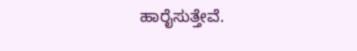ಹಾರೈಸುತ್ತೇವೆ.